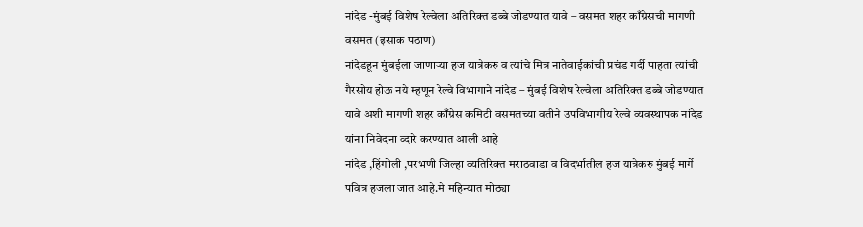नांदेड -मुंबई विशेष रेल्वेला अतिरिक्त डब्बे जोडण्यात यावे – वसमत शहर काँग्रेसची मागणी
वसमत (इसाक पठाण)
नांदेडहून मुंबईला जाणाऱ्या हज यात्रेकरु व त्यांचे मित्र नातेवाईकांची प्रचंड गर्दी पाहता त्यांची गैरसोय होऊ नये म्हणून रेल्वे विभागाने नांदेड – मुंबई विशेष रेल्वेला अतिरिक्त डब्बे जोडण्यात यावे अशी मागणी शहर काँग्रेस कमिटी वसमतच्या वतीने उपविभागीय रेल्वे व्यवस्थापक नांदेड यांना निवेदना व्दारे करण्यात आली आहे
नांदेड ,हिंगोली ,परभणी जिल्हा व्यतिरिक्त मराठवाडा व विदर्भातील हज यात्रेकरु मुंबई मार्गे पवित्र हजला जात आहे.मे महिन्यात मोठ्या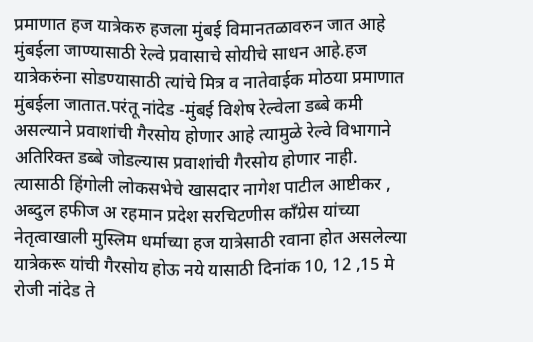प्रमाणात हज यात्रेकरु हजला मुंबई विमानतळावरुन जात आहे मुंबईला जाण्यासाठी रेल्वे प्रवासाचे सोयीचे साधन आहे.हज यात्रेकरुंना सोडण्यासाठी त्यांचे मित्र व नातेवाईक मोठया प्रमाणात मुंबईला जातात.परंतू नांदेड -मुंबई विशेष रेल्वेला डब्बे कमी असल्याने प्रवाशांची गैरसोय होणार आहे त्यामुळे रेल्वे विभागाने अतिरिक्त डब्बे जोडल्यास प्रवाशांची गैरसोय होणार नाही. त्यासाठी हिंगोली लोकसभेचे खासदार नागेश पाटील आष्टीकर , अब्दुल हफीज अ रहमान प्रदेश सरचिटणीस काँग्रेस यांच्या नेतृत्वाखाली मुस्लिम धर्माच्या हज यात्रेसाठी रवाना होत असलेल्या यात्रेकरू यांची गैरसोय होऊ नये यासाठी दिनांक 10, 12 ,15 मे रोजी नांदेड ते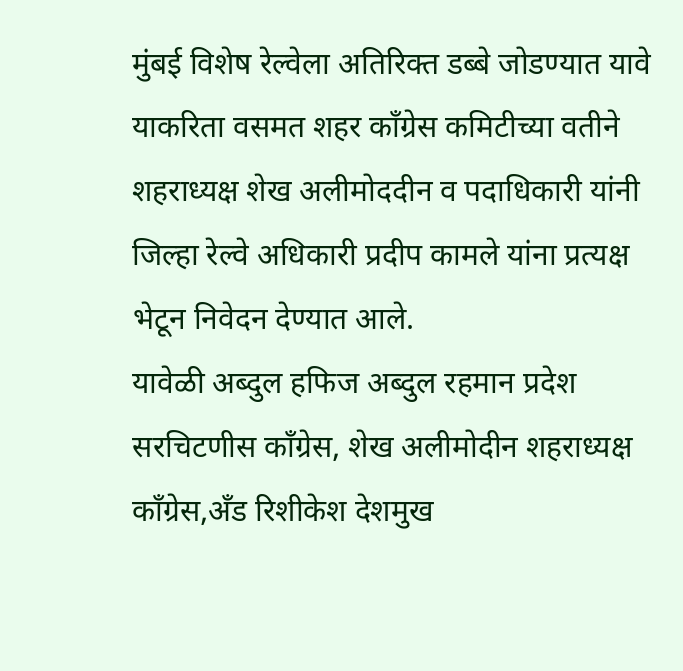मुंबई विशेष रेल्वेला अतिरिक्त डब्बे जोडण्यात यावे याकरिता वसमत शहर काँग्रेस कमिटीच्या वतीने शहराध्यक्ष शेख अलीमोददीन व पदाधिकारी यांनी जिल्हा रेल्वे अधिकारी प्रदीप कामले यांना प्रत्यक्ष भेटून निवेदन देण्यात आले.
यावेळी अब्दुल हफिज अब्दुल रहमान प्रदेश सरचिटणीस काँग्रेस, शेख अलीमोदीन शहराध्यक्ष काँग्रेस,अँड रिशीकेश देशमुख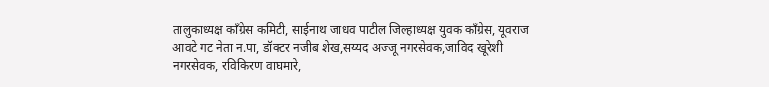तालुकाध्यक्ष काँग्रेस कमिटी, साईनाथ जाधव पाटील जिल्हाध्यक्ष युवक काँग्रेस, यूवराज आवटे गट नेता न.पा, डॉक्टर नजीब शेख,सय्यद अज्जू नगरसेवक,जाविद खूरेशी नगरसेवक, रविकिरण वाघमारे,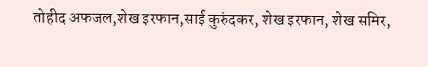तोहीद अफजल,शेख इरफान,साई कुरुंदकर, शेख इरफान, शेख समिर,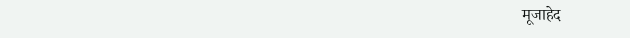मूजाहेद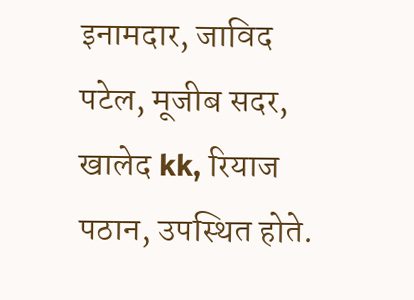इनामदार, जाविद पटेल, मूजीब सदर, खालेद kk, रियाज पठान, उपस्थित होते.